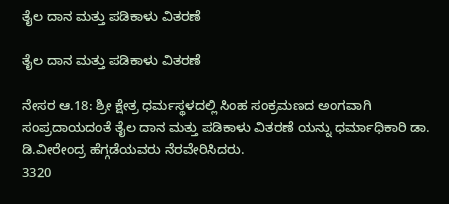ತೈಲ ದಾನ ಮತ್ತು ಪಡಿಕಾಳು ವಿತರಣೆ

ತೈಲ ದಾನ ಮತ್ತು ಪಡಿಕಾಳು ವಿತರಣೆ

ನೇಸರ ಆ.18: ಶ್ರೀ ಕ್ಷೇತ್ರ ಧರ್ಮಸ್ಥಳದಲ್ಲಿ ಸಿಂಹ ಸಂಕ್ರಮಣದ ಅಂಗವಾಗಿ ಸಂಪ್ರದಾಯದಂತೆ ತೈಲ ದಾನ ಮತ್ತು ಪಡಿಕಾಳು ವಿತರಣೆ ಯನ್ನು ಧರ್ಮಾಧಿಕಾರಿ ಡಾ. ಡಿ.ವೀರೇಂದ್ರ ಹೆಗ್ಗಡೆಯವರು ನೆರವೇರಿಸಿದರು.
3320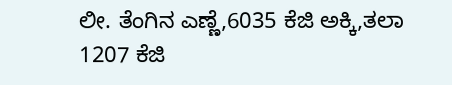ಲೀ. ತೆಂಗಿನ ಎಣ್ಣೆ,6035 ಕೆಜಿ ಅಕ್ಕಿ,ತಲಾ 1207 ಕೆಜಿ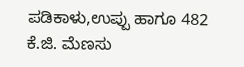ಪಡಿಕಾಳು,ಉಪ್ಪು ಹಾಗೂ 482 ಕೆ.ಜಿ. ಮೆಣಸು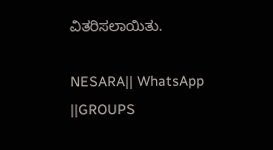ವಿತರಿಸಲಾಯಿತು.

NESARA|| WhatsApp ||GROUPS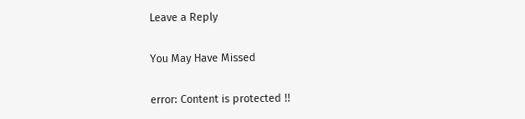Leave a Reply

You May Have Missed

error: Content is protected !!